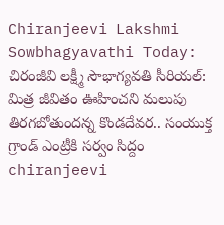Chiranjeevi Lakshmi Sowbhagyavathi Today: చిరంజీవి లక్ష్మీ సౌభాగ్యవతి సీరియల్: మిత్ర జీవితం ఊహించని మలుపు తిరగబోతుందన్న కొండదేవర.. సంయుక్త గ్రాండ్ ఎంట్రీకి సర్వం సిద్దం
chiranjeevi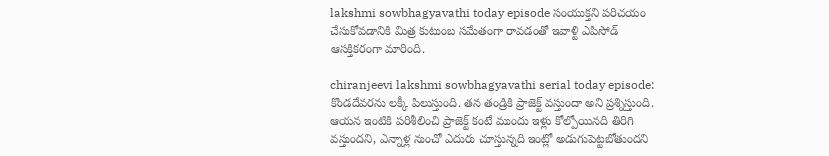lakshmi sowbhagyavathi today episode సంయుక్తని పరిచయం చేసుకోవడానికి మిత్ర కుటుంబ సమేతంగా రావడంతో ఇవాళ్టి ఎపిసోడ్ ఆసక్తికరంగా మారింది.

chiranjeevi lakshmi sowbhagyavathi serial today episode: కొండదేవరను లక్కీ పిలుస్తుంది. తన తండ్రికి ప్రాజెక్ట్ వస్తుందా అని ప్రశ్నిస్తుంది. ఆయన ఇంటికి పరిశీలించి ప్రాజెక్ట్ కంటే ముందు ఇళ్లు కోల్పోయినది తిరిగి వస్తుందని, ఎన్నాళ్ల నుంచో ఎదురు చూస్తున్నది ఇంట్లో అడుగుపెట్టబోతుందని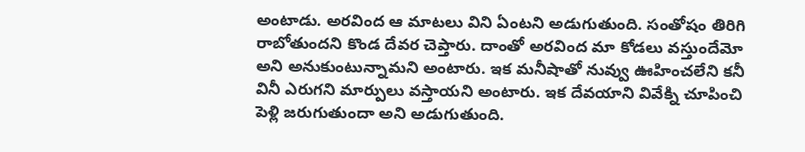అంటాడు. అరవింద ఆ మాటలు విని ఏంటని అడుగుతుంది. సంతోషం తిరిగి రాబోతుందని కొండ దేవర చెప్తారు. దాంతో అరవింద మా కోడలు వస్తుందేమో అని అనుకుంటున్నామని అంటారు. ఇక మనీషాతో నువ్వు ఊహించలేని కనీ వినీ ఎరుగని మార్పులు వస్తాయని అంటారు. ఇక దేవయాని వివేక్ని చూపించి పెళ్లి జరుగుతుందా అని అడుగుతుంది.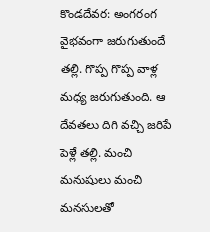కొండదేవర: అంగరంగ వైభవంగా జరుగుతుందే తల్లి. గొప్ప గొప్ప వాళ్ల మధ్య జరుగుతుంది. ఆ దేవతలు దిగి వచ్చి జరిపే పెళ్లే తల్లి. మంచి మనుషులు మంచి మనసులతో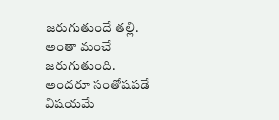జరుగుతుందే తల్లి. అంతా మంచే జరుగుతుంది. అందరూ సంతోషపడే విషయమే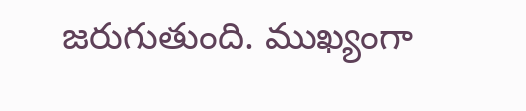జరుగుతుంది. ముఖ్యంగా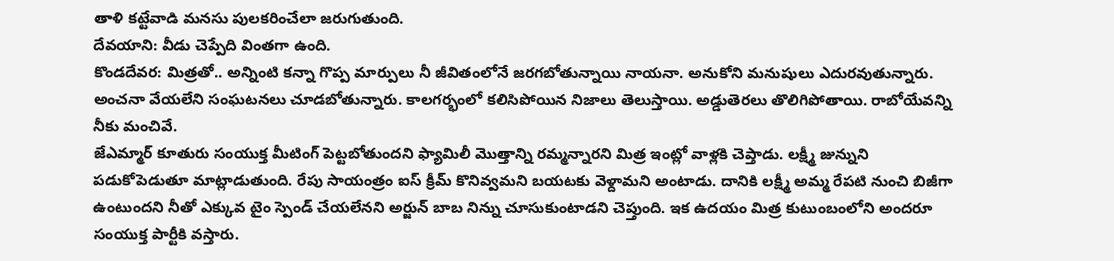తాళి కట్టేవాడి మనసు పులకరించేలా జరుగుతుంది.
దేవయాని: వీడు చెప్పేది వింతగా ఉంది.
కొండదేవర: మిత్రతో.. అన్నింటి కన్నా గొప్ప మార్పులు నీ జీవితంలోనే జరగబోతున్నాయి నాయనా. అనుకోని మనుషులు ఎదురవుతున్నారు. అంచనా వేయలేని సంఘటనలు చూడబోతున్నారు. కాలగర్భంలో కలిసిపోయిన నిజాలు తెలుస్తాయి. అడ్డుతెరలు తొలిగిపోతాయి. రాబోయేవన్ని నీకు మంచివే.
జేఎమ్మార్ కూతురు సంయుక్త మీటింగ్ పెట్టబోతుందని ఫ్యామిలీ మొత్తాన్ని రమ్మన్నారని మిత్ర ఇంట్లో వాళ్లకి చెప్తాడు. లక్ష్మీ జున్నుని పడుకోపెడుతూ మాట్లాడుతుంది. రేపు సాయంత్రం ఐస్ క్రీమ్ కొనివ్వమని బయటకు వెళ్దామని అంటాడు. దానికి లక్ష్మీ అమ్మ రేపటి నుంచి బిజీగా ఉంటుందని నీతో ఎక్కువ టైం స్పెండ్ చేయలేనని అర్జున్ బాబ నిన్ను చూసుకుంటాడని చెప్తుంది. ఇక ఉదయం మిత్ర కుటుంబంలోని అందరూ సంయుక్త పార్టీకి వస్తారు.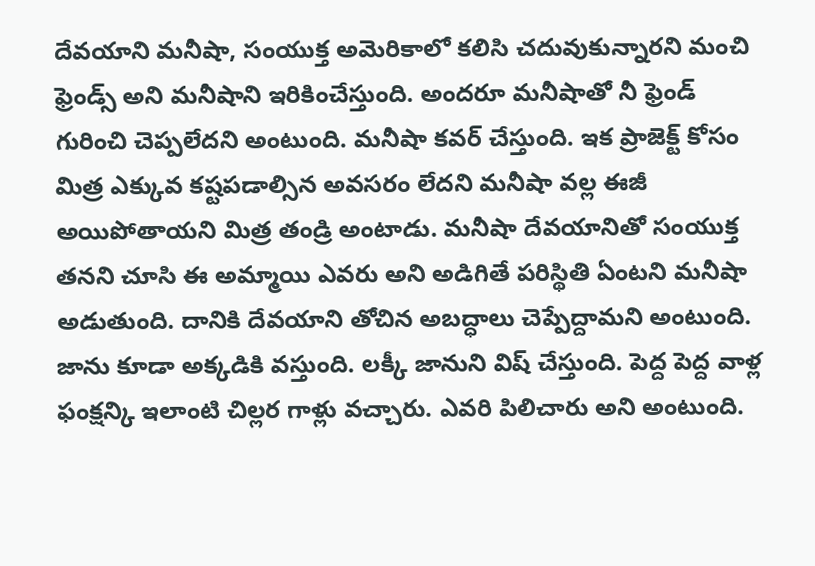దేవయాని మనీషా, సంయుక్త అమెరికాలో కలిసి చదువుకున్నారని మంచి ఫ్రెండ్స్ అని మనీషాని ఇరికించేస్తుంది. అందరూ మనీషాతో నీ ఫ్రెండ్ గురించి చెప్పలేదని అంటుంది. మనీషా కవర్ చేస్తుంది. ఇక ప్రాజెక్ట్ కోసం మిత్ర ఎక్కువ కష్టపడాల్సిన అవసరం లేదని మనీషా వల్ల ఈజీ అయిపోతాయని మిత్ర తండ్రి అంటాడు. మనీషా దేవయానితో సంయుక్త తనని చూసి ఈ అమ్మాయి ఎవరు అని అడిగితే పరిస్థితి ఏంటని మనీషా అడుతుంది. దానికి దేవయాని తోచిన అబద్ధాలు చెప్పేద్దామని అంటుంది.
జాను కూడా అక్కడికి వస్తుంది. లక్కీ జానుని విష్ చేస్తుంది. పెద్ద పెద్ద వాళ్ల ఫంక్షన్కి ఇలాంటి చిల్లర గాళ్లు వచ్చారు. ఎవరి పిలిచారు అని అంటుంది.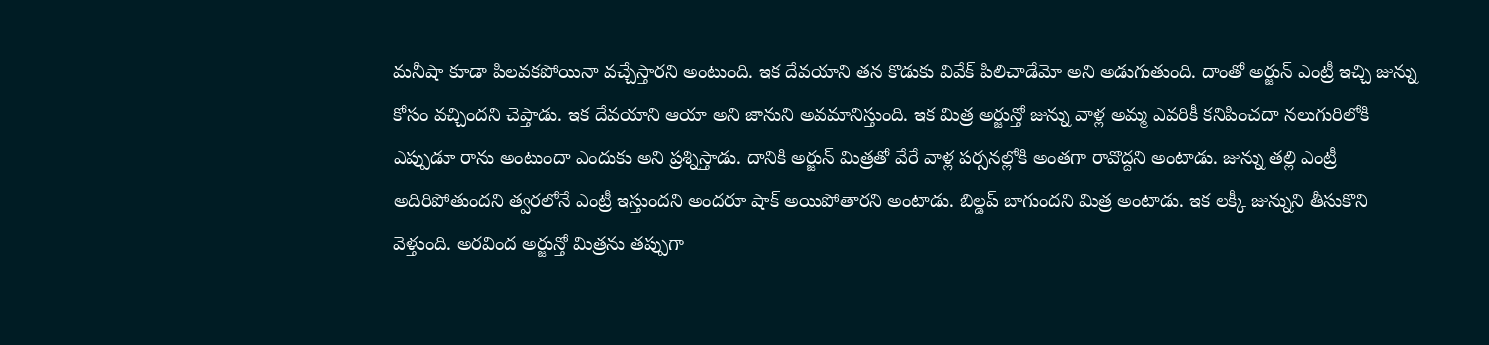మనీషా కూడా పిలవకపోయినా వచ్చేస్తారని అంటుంది. ఇక దేవయాని తన కొడుకు వివేక్ పిలిచాడేమో అని అడుగుతుంది. దాంతో అర్జున్ ఎంట్రీ ఇచ్చి జున్ను కోసం వచ్చిందని చెప్తాడు. ఇక దేవయాని ఆయా అని జానుని అవమానిస్తుంది. ఇక మిత్ర అర్జున్తో జున్ను వాళ్ల అమ్మ ఎవరికీ కనిపించదా నలుగురిలోకి ఎప్పుడూ రాను అంటుందా ఎందుకు అని ప్రశ్నిస్తాడు. దానికి అర్జున్ మిత్రతో వేరే వాళ్ల పర్సనల్లోకి అంతగా రావొద్దని అంటాడు. జున్ను తల్లి ఎంట్రీ అదిరిపోతుందని త్వరలోనే ఎంట్రీ ఇస్తుందని అందరూ షాక్ అయిపోతారని అంటాడు. బిల్డప్ బాగుందని మిత్ర అంటాడు. ఇక లక్కీ జున్నుని తీసుకొని వెళ్తుంది. అరవింద అర్జున్తో మిత్రను తప్పుగా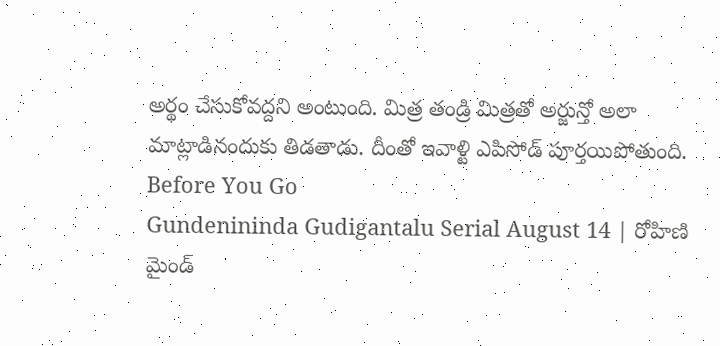అర్థం చేసుకోవద్దని అంటుంది. మిత్ర తండ్రి మిత్రతో అర్జున్తో అలా మాట్లాడినందుకు తిడతాడు. దీంతో ఇవాళ్టి ఎపిసోడ్ పూర్తయిపోతుంది.
Before You Go
Gundenininda Gudigantalu Serial August 14 | రోహిణి మైండ్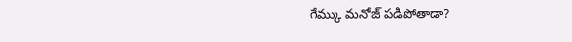గేమ్కు మనోజ్ పడిపోతాడా?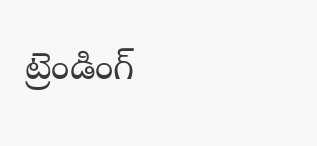ట్రెండింగ్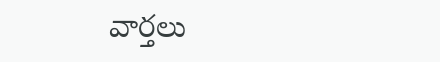వార్తలు